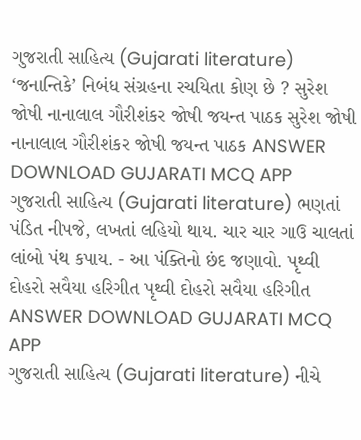ગુજરાતી સાહિત્ય (Gujarati literature) ‘જનાન્તિકે’ નિબંધ સંગ્રહના રચયિતા કોણ છે ? સુરેશ જોષી નાનાલાલ ગૌરીશંકર જોષી જયન્ત પાઠક સુરેશ જોષી નાનાલાલ ગૌરીશંકર જોષી જયન્ત પાઠક ANSWER DOWNLOAD GUJARATI MCQ APP
ગુજરાતી સાહિત્ય (Gujarati literature) ભણતાં પંડિત નીપજે, લખતાં લહિયો થાય. ચાર ચાર ગાઉ ચાલતાં લાંબો પંથ કપાય. - આ પંક્તિનો છંદ જણાવો. પૃથ્વી દોહરો સવૈયા હરિગીત પૃથ્વી દોહરો સવૈયા હરિગીત ANSWER DOWNLOAD GUJARATI MCQ APP
ગુજરાતી સાહિત્ય (Gujarati literature) નીચે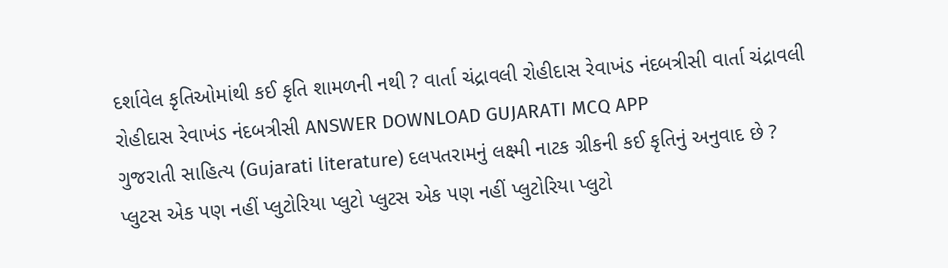દર્શાવેલ કૃતિઓમાંથી કઈ કૃતિ શામળની નથી ? વાર્તા ચંદ્રાવલી રોહીદાસ રેવાખંડ નંદબત્રીસી વાર્તા ચંદ્રાવલી રોહીદાસ રેવાખંડ નંદબત્રીસી ANSWER DOWNLOAD GUJARATI MCQ APP
ગુજરાતી સાહિત્ય (Gujarati literature) દલપતરામનું લક્ષ્મી નાટક ગ્રીકની કઈ કૃતિનું અનુવાદ છે ? પ્લુટસ એક પણ નહીં પ્લુટોરિયા પ્લુટો પ્લુટસ એક પણ નહીં પ્લુટોરિયા પ્લુટો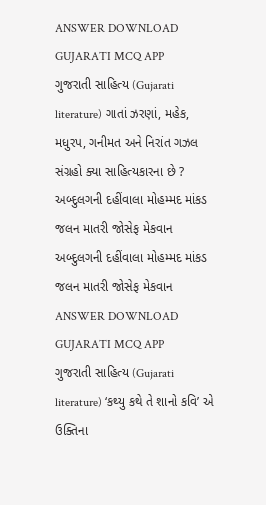ANSWER DOWNLOAD GUJARATI MCQ APP
ગુજરાતી સાહિત્ય (Gujarati literature) ગાતાં ઝરણાં, મહેક, મધુરપ, ગનીમત અને નિરાંત ગઝલ સંગ્રહો ક્યા સાહિત્યકારના છે ? અબ્દુલગની દહીંવાલા મોહમ્મદ માંકડ જલન માતરી જોસેફ મેકવાન અબ્દુલગની દહીંવાલા મોહમ્મદ માંકડ જલન માતરી જોસેફ મેકવાન ANSWER DOWNLOAD GUJARATI MCQ APP
ગુજરાતી સાહિત્ય (Gujarati literature) ‘કથ્યુ કથે તે શાનો કવિ’ એ ઉક્તિના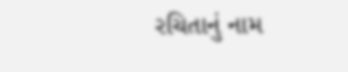રચિતાનું નામ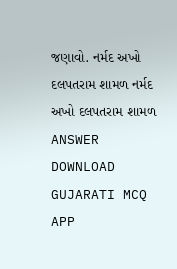જણાવો. નર્મદ અખો દલપતરામ શામળ નર્મદ અખો દલપતરામ શામળ ANSWER DOWNLOAD GUJARATI MCQ APP